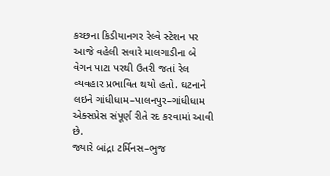કચ્છના કિડીયાનગર રેલ્વે સ્ટેશન પર આજે વહેલી સવારે માલગાડીના બે વેગન પાટા પરથી ઉતરી જતાં રેલ વ્યવહાર પ્રભાવિત થયો હતો. ઘટનાને લઇને ગાંધીધામ–પાલનપુર–ગાંધીધામ એક્સપ્રેસ સંપૂર્ણ રીતે રદ કરવામાં આવી છે.
જ્યારે બાંદ્રા ટર્મિનસ–ભુજ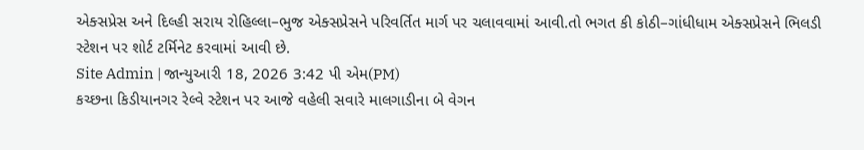એક્સપ્રેસ અને દિલ્હી સરાય રોહિલ્લા–ભુજ એક્સપ્રેસને પરિવર્તિત માર્ગ પર ચલાવવામાં આવી.તો ભગત કી કોઠી–ગાંધીધામ એક્સપ્રેસને ભિલડી સ્ટેશન પર શોર્ટ ટર્મિનેટ કરવામાં આવી છે.
Site Admin | જાન્યુઆરી 18, 2026 3:42 પી એમ(PM)
કચ્છના કિડીયાનગર રેલ્વે સ્ટેશન પર આજે વહેલી સવારે માલગાડીના બે વેગન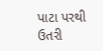પાટા પરથી ઉતરી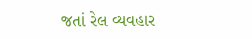જતાં રેલ વ્યવહાર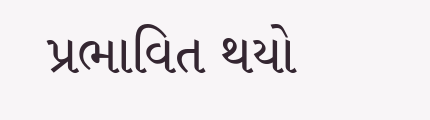પ્રભાવિત થયો